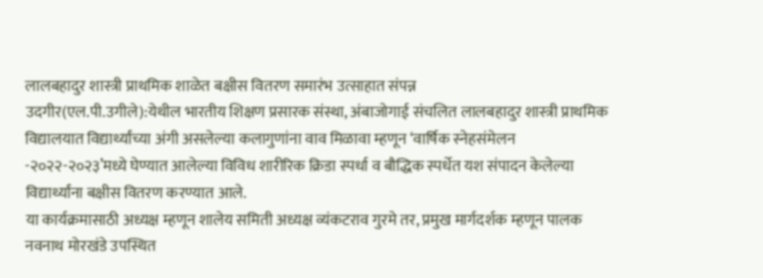लालबहादुर शास्त्री प्राथमिक शाळेत बक्षीस वितरण समारंभ उत्साहात संपन्न
उदगीर(एल.पी.उगीले):येथील भारतीय शिक्षण प्रसारक संस्था, अंबाजोगाई संचलित लालबहादुर शास्त्री प्राथमिक विद्यालयात विद्यार्थ्यांच्या अंगी असलेल्या कलागुणांना वाव मिळावा म्हणून ‘वार्षिक स्नेहसंमेलन -२०२२-२०२३’मध्ये घेण्यात आलेल्या विविध शारीरिक क्रिडा स्पर्धा व बौद्धिक स्पर्धेत यश संपादन केलेल्या विद्यार्थ्यांना बक्षीस वितरण करण्यात आले.
या कार्यक्रमासाठी अध्यक्ष म्हणून शालेय समिती अध्यक्ष व्यंकटराव गुरमे तर, प्रमुख मार्गदर्शक म्हणून पालक नवनाथ मोरखंडे उपस्थित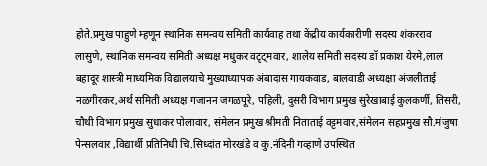होते.प्रमुख पाहुणे म्हणून स्थानिक समन्वय समिती कार्यवाह तथा केंद्रीय कार्यकारीणी सदस्य शंकरराव लासुणे, स्थानिक समन्वय समिती अध्यक्ष मधुकर वटृट्मवार, शालेय समिती सदस्य डॉ प्रकाश येरमे,लाल बहादूर शास्त्री माध्यमिक विद्यालयाचे मुख्याध्यापक अंबादास गायकवाड, बालवाडी अध्यक्षा अंजलीताई नळगीरकर,अर्थ समिती अध्यक्ष गजानन जगळपूरे, पहिली, दुसरी विभाग प्रमुख सुरेखाबाई कुलकर्णी, तिसरी, चौथी विभाग प्रमुख सुधाकर पोलावार, संमेलन प्रमुख श्रीमती निताताई वट्टमवार,संमेलन सहप्रमुख सौ.मंजुषा पेन्सलवार ,विद्यार्थी प्रतिनिधी चि.सिध्दांत मोरखंडे व कु.नंदिनी गव्हाणे उपस्थित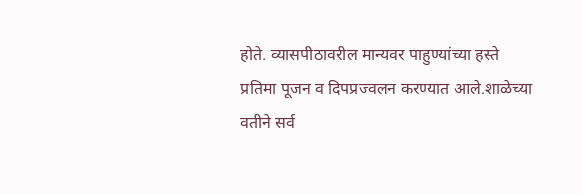होते. व्यासपीठावरील मान्यवर पाहुण्यांच्या हस्ते प्रतिमा पूजन व दिपप्रज्वलन करण्यात आले.शाळेच्या वतीने सर्व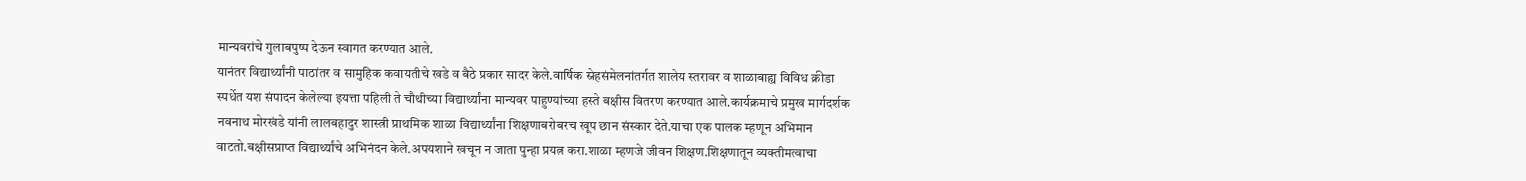मान्यवरांचे गुलाबपुष्प देऊन स्वागत करण्यात आले.
यानंतर विद्यार्थ्यांनी पाठांतर व सामुहिक कवायतीचे खडे व बैठे प्रकार सादर केले.वार्षिक स्नेहसंमेलनांतर्गत शालेय स्तरावर व शाळाबाह्य विविध क्रीडा स्पर्धेत यश संपादन केलेल्या इयत्ता पहिली ते चौथीच्या विद्यार्थ्यांना मान्यवर पाहुण्यांच्या हस्ते बक्षीस वितरण करण्यात आले.कार्यक्रमाचे प्रमुख मार्गदर्शक नवनाथ मोरखंडे यांनी लालबहादुर शास्त्री प्राथमिक शाळा विद्यार्थ्यांना शिक्षणाबरोबरच खूप छान संस्कार देते.याचा एक पालक म्हणून अभिमान वाटतो.बक्षीसप्राप्त विद्यार्थ्यांचे अभिनंदन केले.अपयशाने खचून न जाता पुन्हा प्रयत्न करा.शाळा म्हणजे जीवन शिक्षण.शिक्षणातून व्यक्तीमत्वाचा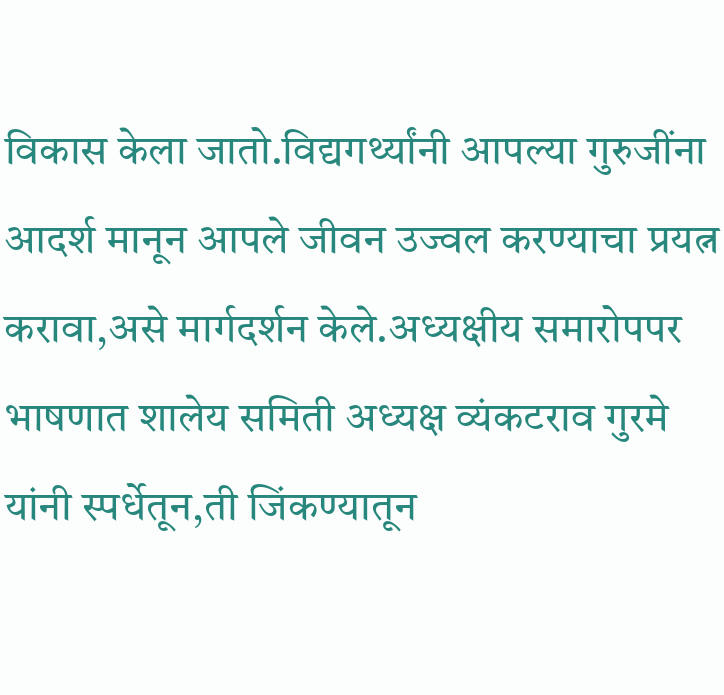विकास केला जातो.विद्यगर्थ्यांनी आपल्या गुरुजींना आदर्श मानून आपले जीवन उज्वल करण्याचा प्रयत्न करावा,असे मार्गदर्शन केले.अध्यक्षीय समारोपपर भाषणात शालेय समिती अध्यक्ष व्यंकटराव गुरमे यांनी स्पर्धेतून,ती जिंकण्यातून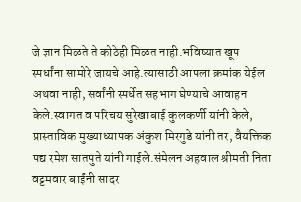जे ज्ञान मिळते ते कोठेही मिळत नाही.भविष्यात खूप स्पर्धांना सामोरे जायचे आहे.त्यासाठी आपला क्रमांक येईल अथवा नाही, सर्वांनी स्पर्धेत सहभाग घेण्याचे आवाहन केले.स्वागत व परिचय सुरेखाबाई कुलकर्णी यांनी केले, प्रास्ताविक मुख्याध्यापक अंकुश मिरगुडे यांनी तर, वैयक्तिक पद्य रमेश सातपुते यांनी गाईले.संमेलन अहवाल श्रीमती निता वट्टमवार बाईंनी सादर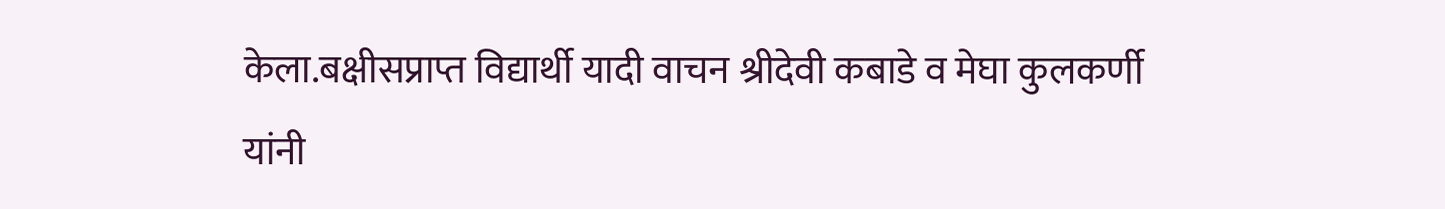केला.बक्षीसप्राप्त विद्यार्थी यादी वाचन श्रीदेवी कबाडे व मेघा कुलकर्णी यांनी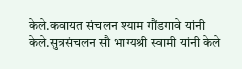केले.कवायत संचलन श्याम गौंडगावे यांनी केले.सुत्रसंचलन सौ भाग्यश्री स्वामी यांनी केले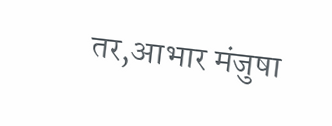तर,आभार मंजुषा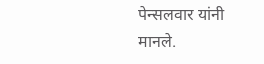पेन्सलवार यांनी मानले.